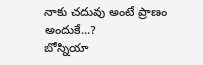నాకు చదువు అంటే ప్రాణం అందుకే...?
బోస్నియా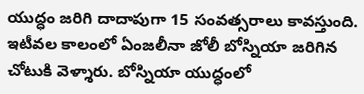యుద్ధం జరిగి దాదాపుగా 15 సంవత్సరాలు కావస్తుంది. ఇటీవల కాలంలో ఏంజలీనా జోలీ బోస్నియా జరిగిన చోటుకి వెళ్శారు. బోస్నియా యుద్ధంలో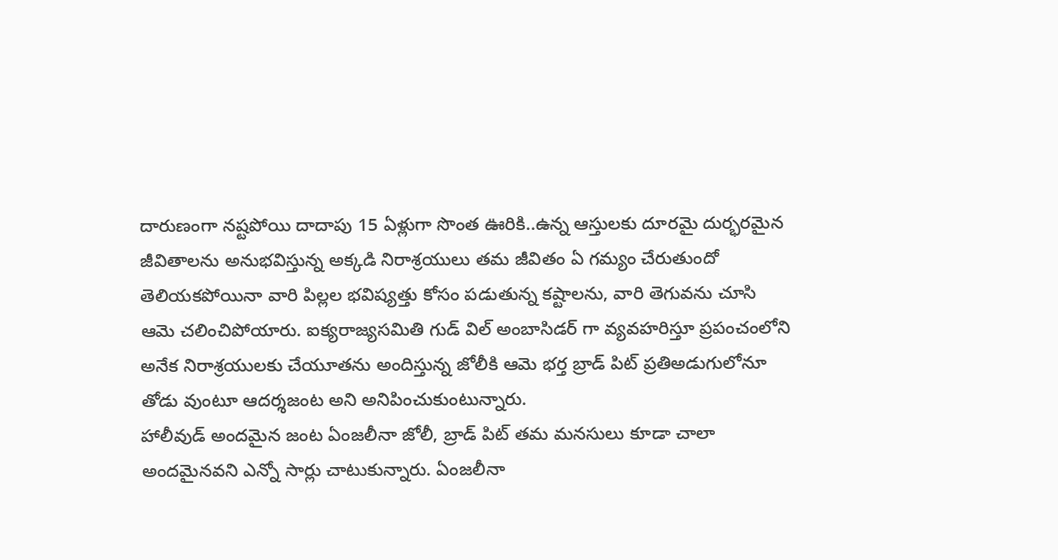దారుణంగా నష్టపోయి దాదాపు 15 ఏళ్లుగా సొంత ఊరికి..ఉన్న ఆస్తులకు దూరమై దుర్భరమైన జీవితాలను అనుభవిస్తున్న అక్కడి నిరాశ్రయులు తమ జీవితం ఏ గమ్యం చేరుతుందో తెలియకపోయినా వారి పిల్లల భవిష్యత్తు కోసం పడుతున్న కష్టాలను, వారి తెగువను చూసి ఆమె చలించిపోయారు. ఐక్యరాజ్యసమితి గుడ్ విల్ అంబాసిడర్ గా వ్యవహరిస్తూ ప్రపంచంలోని అనేక నిరాశ్రయులకు చేయూతను అందిస్తున్న జోలీకి ఆమె భర్త బ్రాడ్ పిట్ ప్రతిఅడుగులోనూ తోడు వుంటూ ఆదర్శజంట అని అనిపించుకుంటున్నారు.
హాలీవుడ్ అందమైన జంట ఏంజలీనా జోలీ, బ్రాడ్ పిట్ తమ మనసులు కూడా చాలా అందమైనవని ఎన్నో సార్లు చాటుకున్నారు. ఏంజలీనా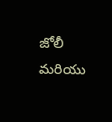జోలీ మరియు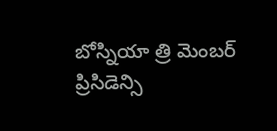బోస్నియా త్రి మెంబర్ ప్రిసిడెన్సి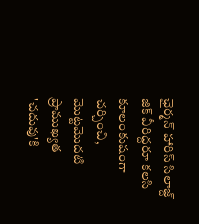ఛైర్మన్ హారిస్ సిలాజ్ద్ జిక్ వీరిద్దరూ కలసి కూలంకుషంగా చర్చించి, మొట్టమొదటి ప్రాముఖ్యత 'చదువు'కి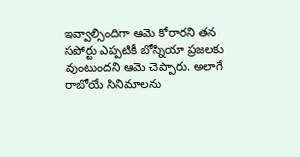ఇవ్వాల్సిందిగా ఆమె కోరారని తన సపోర్టు ఎప్పటికీ బోస్నియా ప్రజలకు వుంటుందని ఆమె చెప్పారు. అలాగే రాబోయే సినిమాలను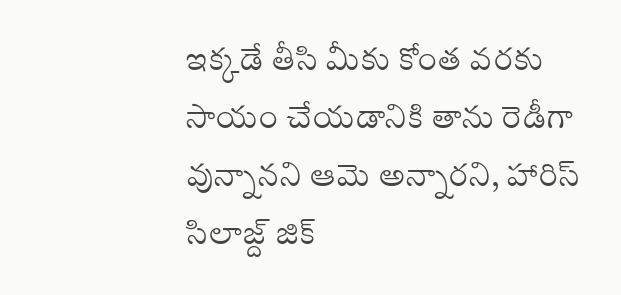ఇక్కడే తీసి మీకు కోంత వరకు సాయం చేయడానికి తాను రెడీగా వున్నానని ఆమె అన్నారని, హారిస్ సిలాజ్ద్ జిక్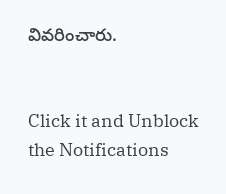వివరించారు.


Click it and Unblock the Notifications